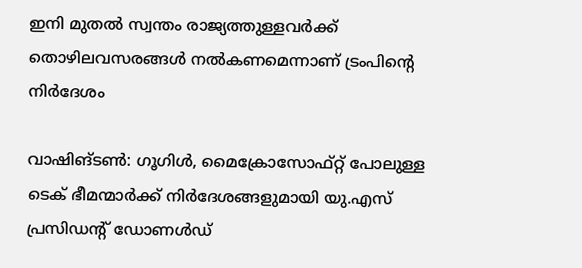ഇനി മുതല്‍ സ്വന്തം രാജ്യത്തുള്ളവര്‍ക്ക് തൊഴിലവസരങ്ങള്‍ നൽകണമെന്നാണ് ട്രംപിന്‍റെ നിർദേശം

വാഷിങ്ടണ്‍: ഗൂഗിൾ, മൈക്രോസോഫ്റ്റ് പോലുള്ള ടെക് ഭീമന്മാർക്ക് നിർദേശങ്ങളുമായി യു.എസ് പ്രസിഡന്‍റ് ഡോണൾഡ്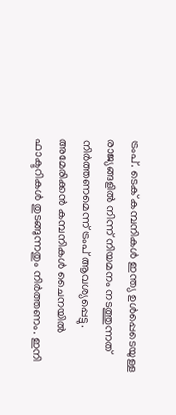ട്രംപ്. ടെക് കമ്പനികള്‍ ഇന്ത്യ ഉൾപ്പെടെയുള്ള രാജ്യങ്ങളിൽ നിന്ന് നിയമനം നടത്തുന്നത് നിര്‍ത്തണമെന്ന് ട്രംപ് ആവശ്യപ്പെട്ടു. അമേരിക്കന്‍ കമ്പനികള്‍ ചൈനയില്‍ ഫാക്ടറികള്‍ തുടങ്ങുന്നതും നിർത്തണം. ഇനി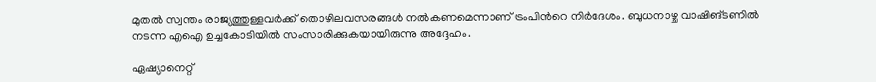മുതല്‍ സ്വന്തം രാജ്യത്തുള്ളവര്‍ക്ക് തൊഴിലവസരങ്ങള്‍ നൽകണമെന്നാണ് ട്രംപിന്‍റെ നിർദേശം. ബുധനാഴ്ച വാഷിങ്ടണില്‍ നടന്ന എഐ ഉച്ചകോടിയില്‍ സംസാരിക്കുകയായിരുന്നു അദ്ദേഹം.

ഏഷ്യാനെറ്റ്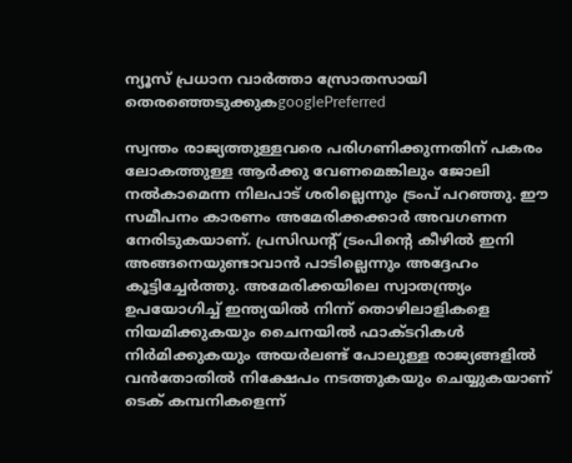ന്യൂസ് പ്രധാന വാർത്താ സ്രോതസായി തെരഞ്ഞെടുക്കുകgooglePreferred

സ്വന്തം രാജ്യത്തുള്ളവരെ പരിഗണിക്കുന്നതിന് പകരം ലോകത്തുള്ള ആര്‍ക്കു വേണമെങ്കിലും ജോലി നല്‍കാമെന്ന നിലപാട് ശരില്ലെന്നും ട്രംപ് പറഞ്ഞു. ഈ സമീപനം കാരണം അമേരിക്കക്കാർ അവഗണന നേരിടുകയാണ്. പ്രസിഡന്റ് ട്രംപിന്റെ കീഴില്‍ ഇനി അങ്ങനെയുണ്ടാവാൻ പാടില്ലെന്നും അദ്ദേഹം കൂട്ടിച്ചേര്‍ത്തു. അമേരിക്കയിലെ സ്വാതന്ത്ര്യം ഉപയോഗിച്ച് ഇന്ത്യയില്‍ നിന്ന് തൊഴിലാളികളെ നിയമിക്കുകയും ചൈനയില്‍ ഫാക്ടറികള്‍ നിര്‍മിക്കുകയും അയർലണ്ട് പോലുള്ള രാജ്യങ്ങളിൽ വന്‍തോതില്‍ നിക്ഷേപം നടത്തുകയും ചെയ്യുകയാണ് ടെക് കമ്പനികളെന്ന്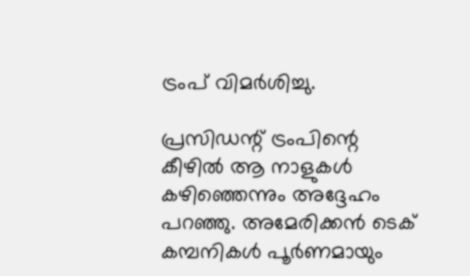ട്രംപ് വിമർശിച്ചു.

പ്രസിഡന്റ് ട്രംപിന്റെ കീഴില്‍ ആ നാളുകള്‍ കഴിഞ്ഞെന്നും അദ്ദേഹം പറഞ്ഞു. അമേരിക്കൻ ടെക് കമ്പനികള്‍ പൂര്‍ണമായും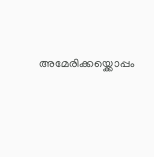അമേരിക്കയ്ക്കൊപ്പം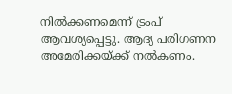നില്‍ക്കണമെന്ന് ട്രംപ് ആവശ്യപ്പെട്ടു. ആദ്യ പരിഗണന അമേരിക്കയ്ക്ക് നൽകണം.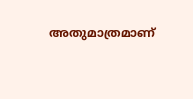അതുമാത്രമാണ്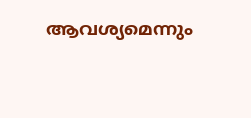ആവശ്യമെന്നും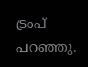ട്രംപ് പറഞ്ഞു.